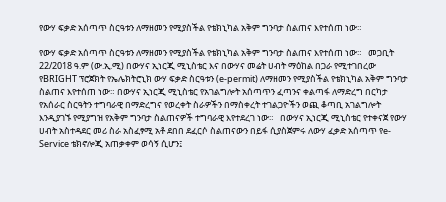የውሃ ፍቃድ አሰጣጥ ስርዓቱን ለማዘመን የሚያስችል የቴክኒካል አቅም ግንባታ ስልጠና እየተሰጠ ነው።

የውሃ ፍቃድ አሰጣጥ ስርዓቱን ለማዘመን የሚያስችል የቴክኒካል አቅም ግንባታ ስልጠና እየተሰጠ ነው።   መጋቢት 22/2018 ዓ.ም (ው.ኢ.ሚ) በውሃና ኢነርጂ ሚኒስቴር እና በውሃና መሬት ሀብት ማዕከል በጋራ የሚተገበረው የBRIGHT ፕሮጀክት የኤሌክትሮኒክ ውሃ ፍቃድ ስርዓቱን (e-permit) ለማዘመን የሚያስችል የቴክኒካል አቅም ግንባታ ስልጠና እየተሰጠ ነው። በውሃና ኢነርጂ ሚኒስቴር የአገልግሎት አሰጣጥን ፈጣንና ቀልጣፋ ለማድረግ በርካታ የአሰራር ስርዓትን ተግባራዊ በማድረግና የወረቀት ስራዎችን በማስቀረት ተገልጋዮችን ወጪ ቆጣቢ አገልግሎት እንዲያገኙ የሚያግዝ የአቅም ግንባታ ስልጠናዎች ተግባራዊ እየተደረገ ነው።   በውሃና ኢነርጂ ሚኒስቴር የተቀናጀ የውሃ ሀብት አስተዳደር መሪ ስራ አስፈፃሚ አቶ ደበበ ደፈርሶ ስልጠናውን በይፋ ሲያስጀምሩ ለውሃ ፈቃድ አሰጣጥ የe-Service ቴክኖሎጂ አጠቃቀም ወሳኝ ሲሆን፤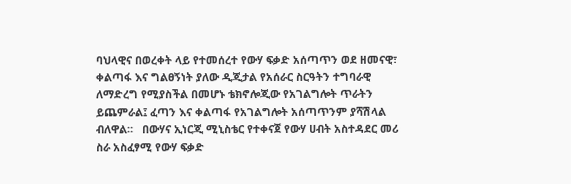ባህላዊና በወረቀት ላይ የተመሰረተ የውሃ ፍቃድ አሰጣጥን ወደ ዘመናዊ፣ ቀልጣፋ እና ግልፀኝነት ያለው ዲጂታል የአሰራር ስርዓትን ተግባራዊ ለማድረግ የሚያስችል በመሆኑ ቴክኖሎጂው የአገልግሎት ጥራትን ይጨምራል፤ ፈጣን እና ቀልጣፋ የአገልግሎት አሰጣጥንም ያሻሽላል ብለዋል።   በውሃና ኢነርጂ ሚኒስቴር የተቀናጀ የውሃ ሀብት አስተዳደር መሪ ስራ አስፈፃሚ የውሃ ፍቃድ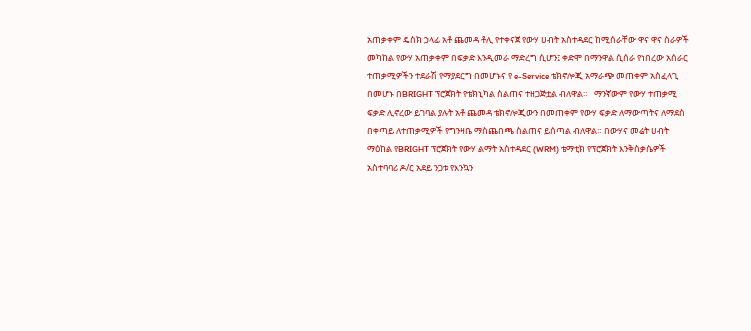አጠቃቀም ዴስክ ኃላፊ አቶ ጨመዳ ቶሊ የተቀናጀ የውሃ ሀብት አስተዳደር ከሚሰራቸው ዋና ዋና ስራዎች መካከል የውሃ አጠቃቀም በፍቃድ እንዲመራ ማድረግ ሲሆን፤ ቀድሞ በማንዋል ሲሰራ የነበረው አሰራር ተጠቃሚዎችን ተደራሽ የማያደርግ በመሆኑና የ e-Service ቴክኖሎጂ አማራጭ መጠቀም አስፈላጊ በመሆኑ በBRIGHT ፕሮጀክት የቴክኒካል ስልጠና ተዘጋጅቷል ብለዋል።   ማንኛውም የውሃ ተጠቃሚ ፍቃድ ሊኖረው ይገባል ያሉት አቶ ጨመዳ ቴክኖሎጂውን በመጠቀም የውሃ ፍቃድ ለማውጣትና ለማደስ በቀጣይ ለተጠቃሚዎች የግንዛቤ ማስጨበጫ ስልጠና ይሰጣል ብለዋል። በውሃና መሬት ሀብት ማዕከል የBRIGHT ፕሮጀክት የውሃ ልማት አስተዳደር (WRM) ቴማቲክ የፕሮጀክት እንቅስቃሴዎች አስተባባሪ ዶ/ር አደይ ንጋቱ የእንኳን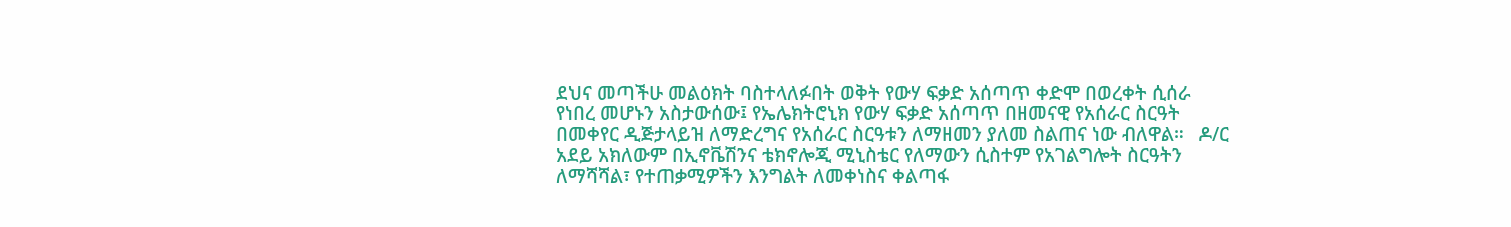ደህና መጣችሁ መልዕክት ባስተላለፉበት ወቅት የውሃ ፍቃድ አሰጣጥ ቀድሞ በወረቀት ሲሰራ የነበረ መሆኑን አስታውሰው፤ የኤሌክትሮኒክ የውሃ ፍቃድ አሰጣጥ በዘመናዊ የአሰራር ስርዓት በመቀየር ዲጅታላይዝ ለማድረግና የአሰራር ስርዓቱን ለማዘመን ያለመ ስልጠና ነው ብለዋል።   ዶ/ር አደይ አክለውም በኢኖቬሽንና ቴክኖሎጂ ሚኒስቴር የለማውን ሲስተም የአገልግሎት ስርዓትን ለማሻሻል፣ የተጠቃሚዎችን እንግልት ለመቀነስና ቀልጣፋ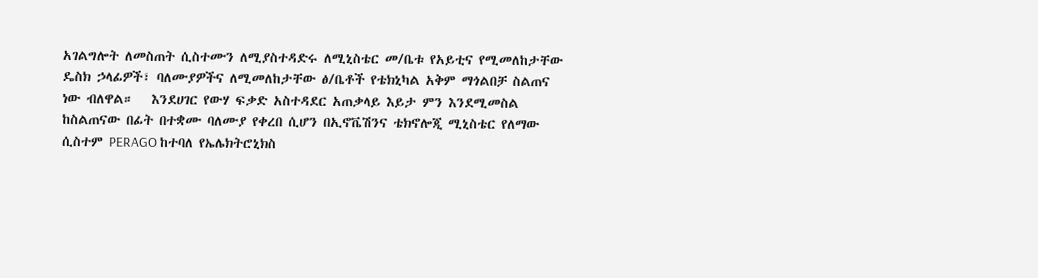አገልግሎት ለመስጠት ሲስተሙን ለሚያስተዳድሩ ለሚኒስቴር መ/ቤቱ የአይቲና የሚመለከታቸው ዴስክ ኃላፊዎች፣ ባለሙያዎችና ለሚመለከታቸው ፅ/ቤቶች የቴክኒካል አቅም ማጎልበቻ ስልጠና ነው ብለዋል።   እንደሀገር የውሃ ፍቃድ አስተዳደር አጠቃላይ እይታ ምን እንደሚመስል ከስልጠናው በፊት በተቋሙ ባለሙያ የቀረበ ሲሆን በኢኖቬሽንና ቴክኖሎጂ ሚኒስቴር የለማው ሲስተም PERAGO ከተባለ የኤሌክትሮኒክስ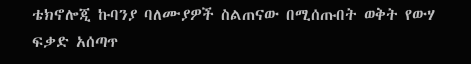ቴክኖሎጂ ኩባንያ ባለሙያዎች ስልጠናው በሚሰጡበት ወቅት የውሃ ፍቃድ አሰጣጥ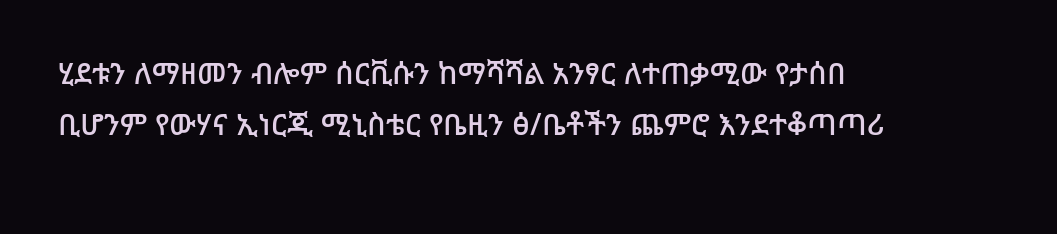ሂደቱን ለማዘመን ብሎም ሰርቪሱን ከማሻሻል አንፃር ለተጠቃሚው የታሰበ ቢሆንም የውሃና ኢነርጂ ሚኒስቴር የቤዚን ፅ/ቤቶችን ጨምሮ እንደተቆጣጣሪ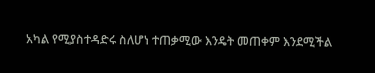አካል የሚያስተዳድሩ ስለሆነ ተጠቃሚው እንዴት መጠቀም እንደሚችል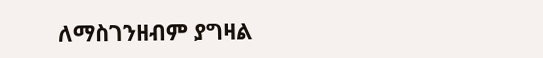ለማስገንዘብም ያግዛል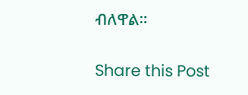ብለዋል።

Share this Post